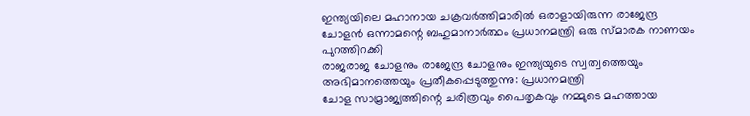ഇന്ത്യയിലെ മഹാനായ ചക്രവർത്തിമാരിൽ ഒരാളായിരുന്ന രാജേന്ദ്ര ചോളൻ ഒന്നാമന്റെ ബഹുമാനാർത്ഥം പ്രധാനമന്ത്രി ഒരു സ്മാരക നാണയം പുറത്തിറക്കി
രാജരാജ ചോളനും രാജേന്ദ്ര ചോളനും ഇന്ത്യയുടെ സ്വത്വത്തെയും അഭിമാനത്തെയും പ്രതീകപ്പെടുത്തുന്നു: പ്രധാനമന്ത്രി
ചോള സാമ്രാജ്യത്തിന്റെ ചരിത്രവും പൈതൃകവും നമ്മുടെ മഹത്തായ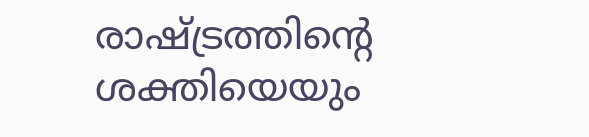രാഷ്ട്രത്തിന്റെ ശക്തിയെയും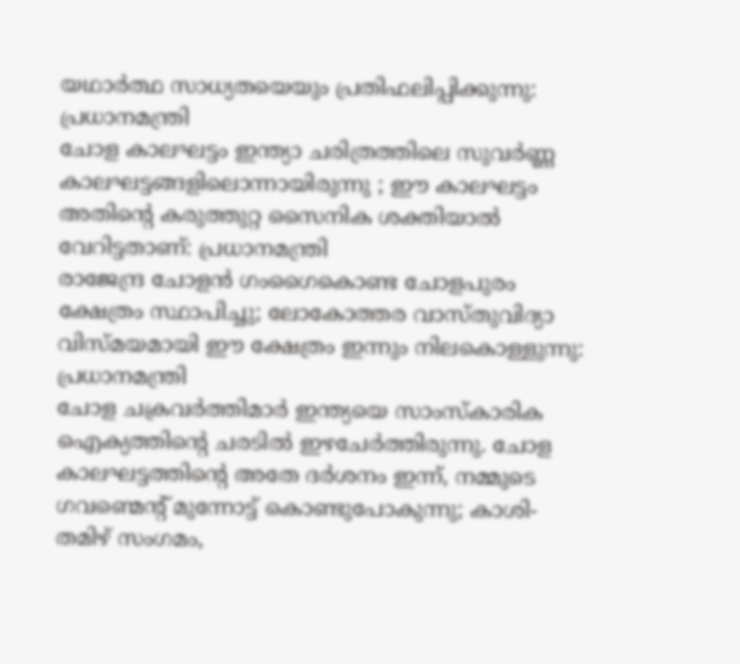യഥാർത്ഥ സാധ്യതയെയും പ്രതിഫലിപ്പിക്കുന്നു: പ്രധാനമന്ത്രി
ചോള കാലഘട്ടം ഇന്ത്യാ ചരിത്രത്തിലെ സുവർണ്ണ കാലഘട്ടങ്ങളിലൊന്നായിരുന്നു ; ഈ കാലഘട്ടം അതിന്റെ കരുത്തുറ്റ സൈനിക ശക്തിയാൽ വേറിട്ടതാണ്: പ്രധാനമന്ത്രി
രാജേന്ദ്ര ചോളൻ ഗംഗൈകൊണ്ട ചോളപുരം ക്ഷേത്രം സ്ഥാപിച്ചു; ലോകോത്തര വാസ്തുവിദ്യാ വിസ്മയമായി ഈ ക്ഷേത്രം ഇന്നും നിലകൊള്ളുന്നു: പ്രധാനമന്ത്രി
ചോള ചക്രവർത്തിമാർ ഇന്ത്യയെ സാംസ്കാരിക ഐക്യത്തിന്റെ ചരടിൽ ഇഴചേർത്തിരുന്നു. ചോള കാലഘട്ടത്തിന്റെ അതേ ദർശനം ഇന്ന്, നമ്മുടെ ഗവണ്മെന്റ് മുന്നോട്ട് കൊണ്ടുപോകുന്നു; കാശി-തമിഴ് സംഗമം,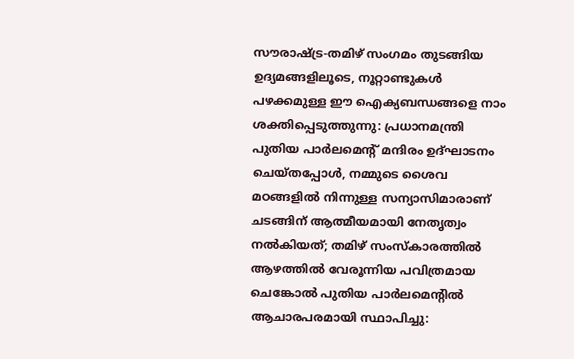സൗരാഷ്ട്ര-തമിഴ് സംഗമം തുടങ്ങിയ ഉദ്യമങ്ങളിലൂടെ, നൂറ്റാണ്ടുകൾ പഴക്കമുള്ള ഈ ഐക്യബന്ധങ്ങളെ നാം ശക്തിപ്പെടുത്തുന്നു: പ്രധാനമന്ത്രി
പുതിയ പാർലമെന്റ് മന്ദിരം ഉദ്ഘാടനം ചെയ്തപ്പോൾ, നമ്മുടെ ശൈവ മഠങ്ങളിൽ നിന്നുള്ള സന്യാസിമാരാണ് ചടങ്ങിന് ആത്മീയമായി നേതൃത്വം നൽകിയത്; തമിഴ് സംസ്കാരത്തിൽ ആഴത്തിൽ വേരൂന്നിയ പവിത്രമായ ചെങ്കോൽ പുതിയ പാർലമെന്റിൽ ആചാരപരമായി സ്ഥാപിച്ചു: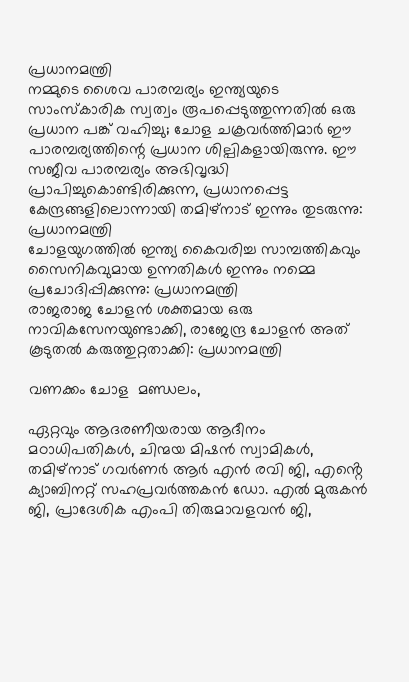പ്രധാനമന്ത്രി
നമ്മുടെ ശൈവ പാരമ്പര്യം ഇന്ത്യയുടെ സാംസ്കാരിക സ്വത്വം രൂപപ്പെടുത്തുന്നതിൽ ഒരു പ്രധാന പങ്ക് വഹിച്ചു; ചോള ചക്രവർത്തിമാർ ഈ പാരമ്പര്യത്തിന്റെ പ്രധാന ശില്പികളായിരുന്നു. ഈ സജീവ പാരമ്പര്യം അഭിവൃദ്ധി പ്രാപിച്ചുകൊണ്ടിരിക്കുന്ന, പ്രധാനപ്പെട്ട കേന്ദ്രങ്ങളിലൊന്നായി തമിഴ്‌നാട് ഇന്നും തുടരുന്നു: പ്രധാനമന്ത്രി
ചോളയുഗത്തിൽ ഇന്ത്യ കൈവരിച്ച സാമ്പത്തികവും സൈനികവുമായ ഉന്നതികൾ ഇന്നും നമ്മെ പ്രചോദിപ്പിക്കുന്നു: പ്രധാനമന്ത്രി
രാജരാജ ചോളൻ ശക്തമായ ഒരു നാവികസേനയുണ്ടാക്കി, രാജേന്ദ്ര ചോളൻ അത് കൂടുതൽ കരുത്തുറ്റതാക്കി: പ്രധാനമന്ത്രി

വണക്കം ചോള  മണ്ഡലം,

ഏറ്റവും ആദരണീയരായ ആദീനം മഠാധിപതികൾ, ചിന്മയ മിഷൻ സ്വാമികൾ, തമിഴ്‌നാട് ഗവർണർ ആർ എൻ രവി ജി, എൻ്റെ ക്യാബിനറ്റ് സഹപ്രവർത്തകൻ ഡോ. എൽ മുരുകൻ ജി, പ്രാദേശിക എംപി തിരുമാവളവൻ ജി,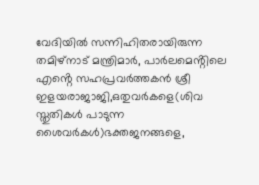വേദിയിൽ സന്നിഹിതരായിരുന്ന തമിഴ്‌നാട് മന്ത്രിമാർ, പാർലമെൻ്റിലെ എൻ്റെ സഹപ്രവർത്തകൻ ശ്രീ ഇളയരാജാജി,ഒതുവർകളെ(ശിവ സ്തുതികൾ പാടുന്ന ശൈവർകൾ)ഭക്തജനങ്ങളെ,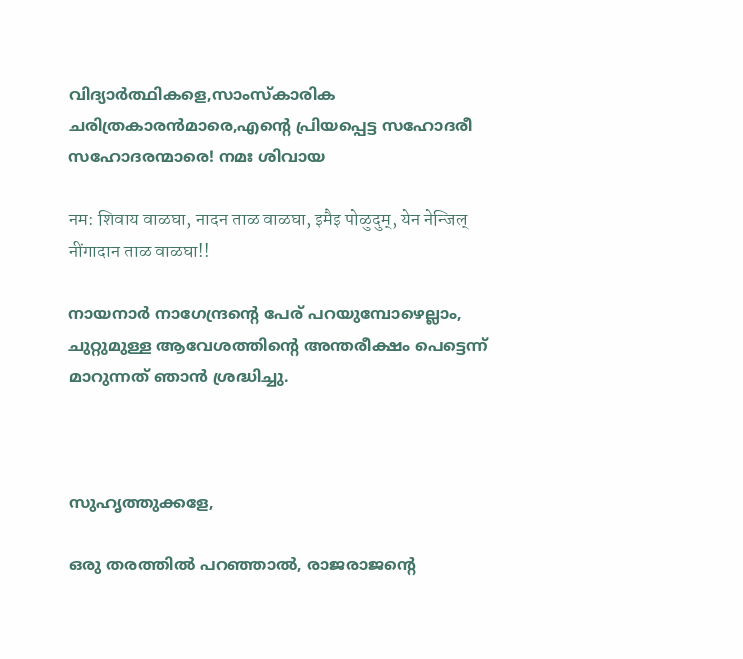വിദ്യാർത്ഥികളെ,സാംസ്കാരിക ചരിത്രകാരൻമാരെ,എൻ്റെ പ്രിയപ്പെട്ട സഹോദരീ സഹോദരന്മാരെ! നമഃ ശിവായ

नम: शिवाय वाळघा, नादन ताळ वाळघा, इमैइ पोळुदुम्, येन नेन्जिल् नींगादान ताळ वाळघा!!

നായനാർ നാഗേന്ദ്രന്റെ പേര് പറയുമ്പോഴെല്ലാം, ചുറ്റുമുള്ള ആവേശത്തിന്റെ അന്തരീക്ഷം പെട്ടെന്ന് മാറുന്നത് ഞാൻ ശ്രദ്ധിച്ചു.



സുഹൃത്തുക്കളേ,

ഒരു തരത്തിൽ പറഞ്ഞാൽ, രാജരാജന്റെ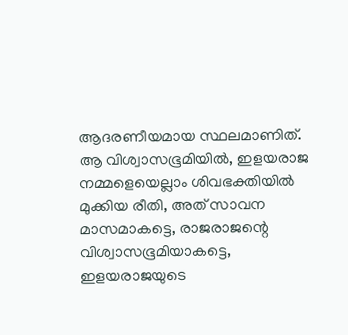ആദരണീയമായ സ്ഥലമാണിത്. ആ വിശ്വാസഭൂമിയിൽ, ഇളയരാജ നമ്മളെയെല്ലാം ശിവഭക്തിയിൽ മുക്കിയ രീതി, അത് സാവന മാസമാകട്ടെ, രാജരാജന്റെ വിശ്വാസഭൂമിയാകട്ടെ, ഇളയരാജയുടെ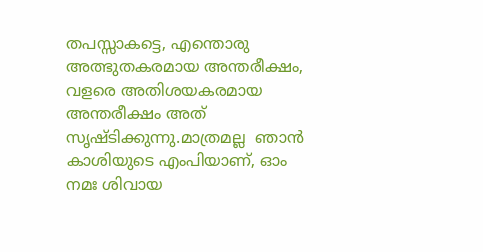തപസ്സാകട്ടെ, എന്തൊരു അത്ഭുതകരമായ അന്തരീക്ഷം, വളരെ അതിശയകരമായ  അന്തരീക്ഷം അത് സൃഷ്ടിക്കുന്നു.മാത്രമല്ല  ഞാൻ കാശിയുടെ എംപിയാണ്, ഓം നമഃ ശിവായ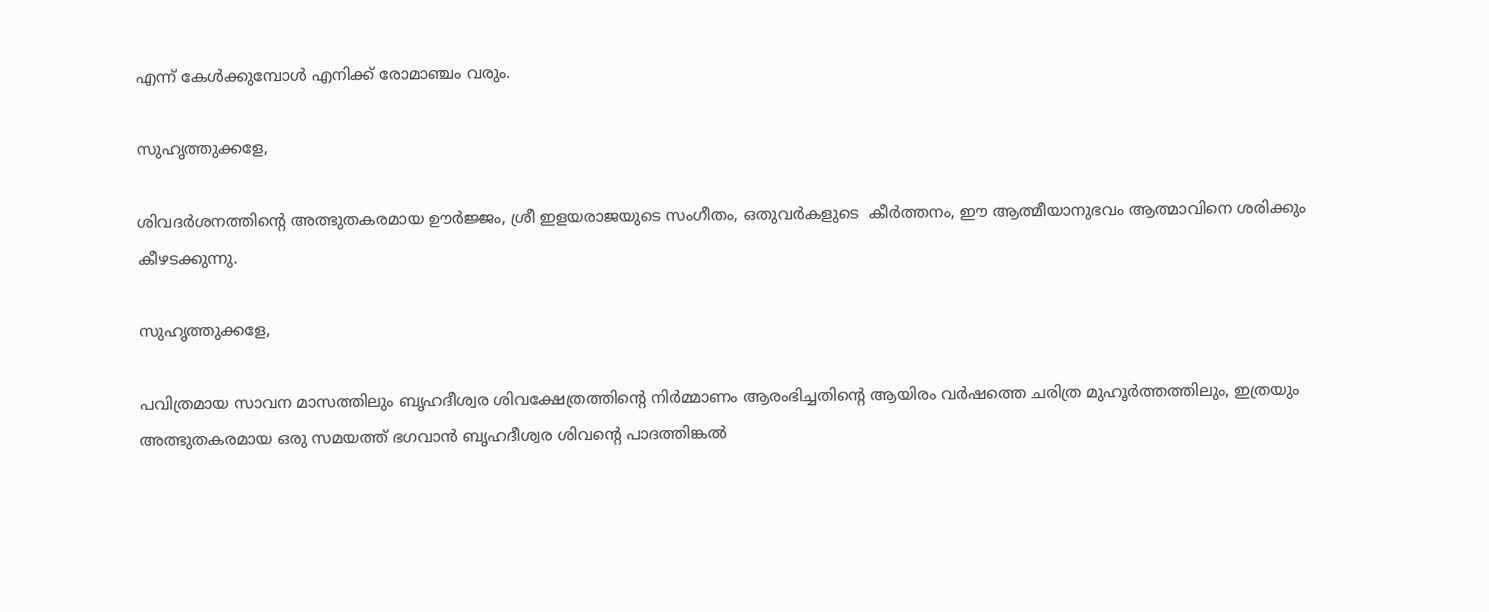എന്ന് കേൾക്കുമ്പോൾ എനിക്ക് രോമാഞ്ചം വരും.

സുഹൃത്തുക്കളേ,

ശിവദർശനത്തിന്റെ അത്ഭുതകരമായ ഊർജ്ജം, ശ്രീ ഇളയരാജയുടെ സംഗീതം, ഒതുവർകളുടെ  കീർത്തനം, ഈ ആത്മീയാനുഭവം ആത്മാവിനെ ശരിക്കും കീഴടക്കുന്നു.

സുഹൃത്തുക്കളേ,

പവിത്രമായ സാവന മാസത്തിലും ബൃഹദീശ്വര ശിവക്ഷേത്രത്തിന്റെ നിർമ്മാണം ആരംഭിച്ചതിന്റെ ആയിരം വർഷത്തെ ചരിത്ര മുഹൂർത്തത്തിലും, ഇത്രയും അത്ഭുതകരമായ ഒരു സമയത്ത് ഭഗവാൻ ബൃഹദീശ്വര ശിവന്റെ പാദത്തിങ്കൽ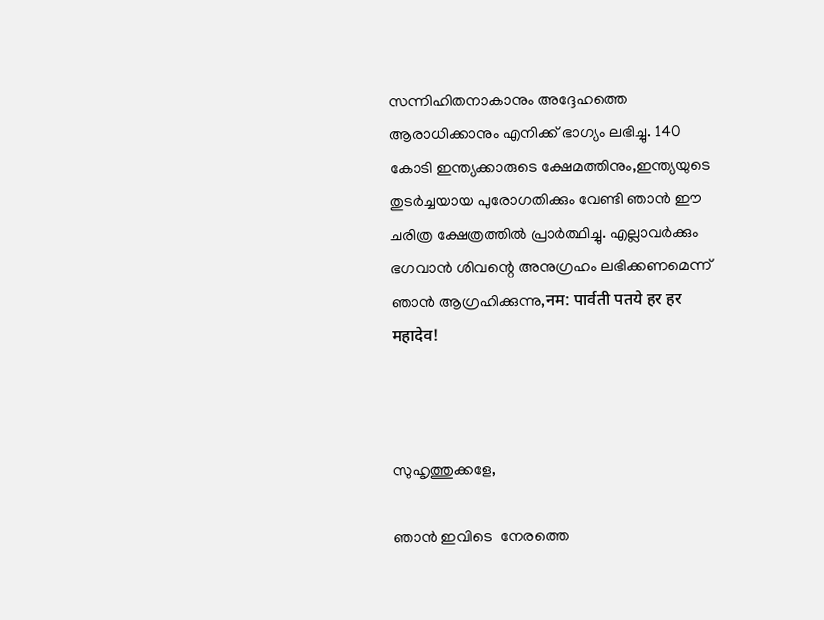സന്നിഹിതനാകാനും അദ്ദേഹത്തെ ആരാധിക്കാനും എനിക്ക് ഭാഗ്യം ലഭിച്ചു. 140 കോടി ഇന്ത്യക്കാരുടെ ക്ഷേമത്തിനും,ഇന്ത്യയുടെ തുടർച്ചയായ പുരോഗതിക്കും വേണ്ടി ഞാൻ ഈ ചരിത്ര ക്ഷേത്രത്തിൽ പ്രാർത്ഥിച്ചു. എല്ലാവർക്കും ഭഗവാൻ ശിവന്റെ അനുഗ്രഹം ലഭിക്കണമെന്ന് ഞാൻ ആഗ്രഹിക്കുന്നു,नम: पार्वती पतये हर हर महादेव!



സുഹൃത്തുക്കളേ,

ഞാൻ ഇവിടെ  നേരത്തെ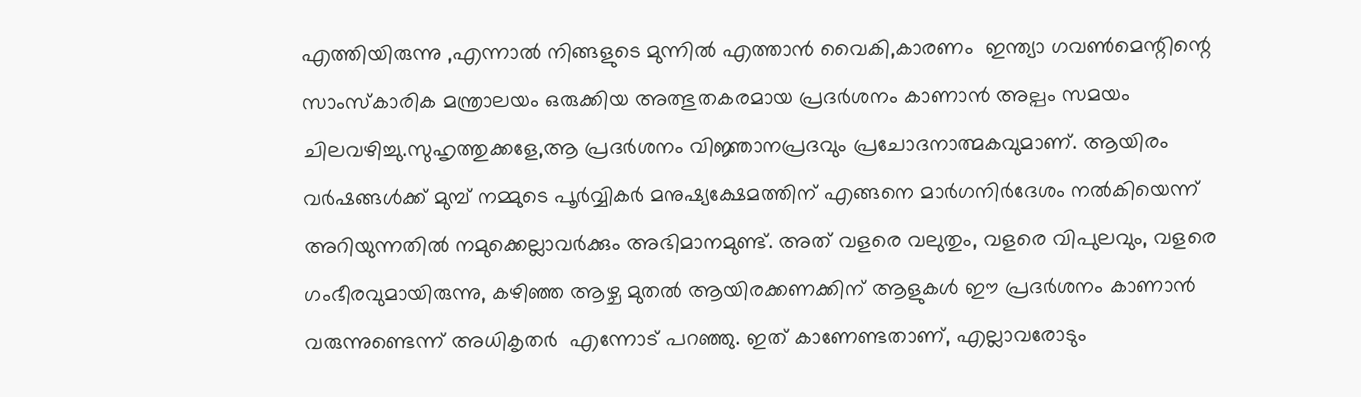എത്തിയിരുന്നു ,എന്നാൽ നിങ്ങളുടെ മുന്നിൽ എത്താൻ വൈകി,കാരണം  ഇന്ത്യാ ഗവൺമെന്റിന്റെ സാംസ്കാരിക മന്ത്രാലയം ഒരുക്കിയ അത്ഭുതകരമായ പ്രദർശനം കാണാൻ അല്പം സമയം ചിലവഴിച്ചു.സുഹൃത്തുക്കളേ,ആ പ്രദർശനം വിജ്ഞാനപ്രദവും പ്രചോദനാത്മകവുമാണ്. ആയിരം വർഷങ്ങൾക്ക് മുമ്പ് നമ്മുടെ പൂർവ്വികർ മനുഷ്യക്ഷേമത്തിന് എങ്ങനെ മാർഗനിർദേശം നൽകിയെന്ന് അറിയുന്നതിൽ നമുക്കെല്ലാവർക്കും അഭിമാനമുണ്ട്. അത് വളരെ വലുതും, വളരെ വിപുലവും, വളരെ ഗംഭീരവുമായിരുന്നു, കഴിഞ്ഞ ആഴ്ച മുതൽ ആയിരക്കണക്കിന് ആളുകൾ ഈ പ്രദർശനം കാണാൻ വരുന്നുണ്ടെന്ന് അധികൃതർ  എന്നോട് പറഞ്ഞു. ഇത് കാണേണ്ടതാണ്, എല്ലാവരോടും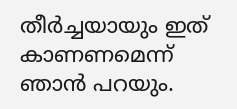തീർച്ചയായും ഇത് കാണണമെന്ന് ഞാൻ പറയും.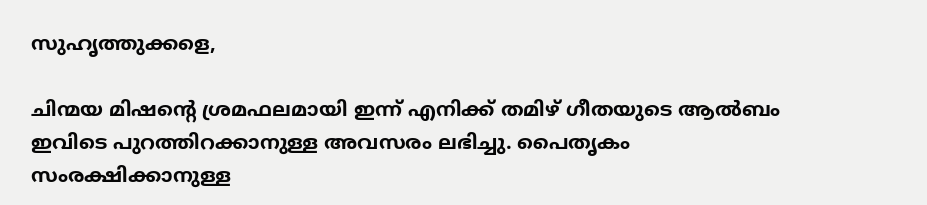സുഹൃത്തുക്കളെ,

ചിന്മയ മിഷന്റെ ശ്രമഫലമായി ഇന്ന് എനിക്ക് തമിഴ് ഗീതയുടെ ആൽബം ഇവിടെ പുറത്തിറക്കാനുള്ള അവസരം ലഭിച്ചു. പൈതൃകം സംരക്ഷിക്കാനുള്ള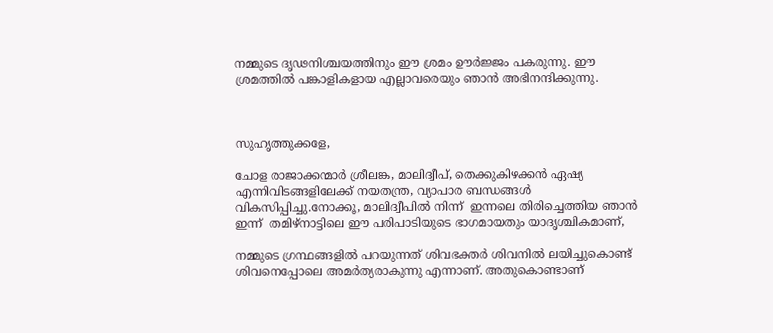നമ്മുടെ ദൃഢനിശ്ചയത്തിനും ഈ ശ്രമം ഊർജ്ജം പകരുന്നു. ഈ ശ്രമത്തിൽ പങ്കാളികളായ എല്ലാവരെയും ഞാൻ അഭിനന്ദിക്കുന്നു.



സുഹൃത്തുക്കളേ,

ചോള രാജാക്കന്മാർ ശ്രീലങ്ക, മാലിദ്വീപ്, തെക്കുകിഴക്കൻ ഏഷ്യ എന്നിവിടങ്ങളിലേക്ക് നയതന്ത്ര, വ്യാപാര ബന്ധങ്ങൾ വികസിപ്പിച്ചു.നോക്കൂ, മാലിദ്വീപിൽ നിന്ന്  ഇന്നലെ തിരിച്ചെത്തിയ ഞാൻ  ഇന്ന്  തമിഴ്‌നാട്ടിലെ ഈ പരിപാടിയുടെ ഭാഗമായതും യാദൃശ്ചികമാണ്,

നമ്മുടെ ഗ്രന്ഥങ്ങളിൽ പറയുന്നത് ശിവഭക്തർ ശിവനിൽ ലയിച്ചുകൊണ്ട് ശിവനെപ്പോലെ അമർത്യരാകുന്നു എന്നാണ്. അതുകൊണ്ടാണ്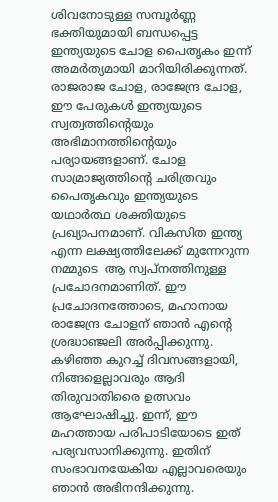ശിവനോടുള്ള സമ്പൂർണ്ണ ഭക്തിയുമായി ബന്ധപ്പെട്ട ഇന്ത്യയുടെ ചോള പൈതൃകം ഇന്ന് അമർത്യമായി മാറിയിരിക്കുന്നത്. രാജരാജ ചോള, രാജേന്ദ്ര ചോള, ഈ പേരുകൾ ഇന്ത്യയുടെ സ്വത്വത്തിന്റെയും അഭിമാനത്തിന്റെയും പര്യായങ്ങളാണ്. ചോള സാമ്രാജ്യത്തിന്റെ ചരിത്രവും പൈതൃകവും ഇന്ത്യയുടെ യഥാർത്ഥ ശക്തിയുടെ  പ്രഖ്യാപനമാണ്. വികസിത ഇന്ത്യ എന്ന ലക്ഷ്യത്തിലേക്ക് മുന്നേറുന്ന നമ്മുടെ  ആ സ്വപ്നത്തിനുള്ള  പ്രചോദനമാണിത്. ഈ പ്രചോദനത്തോടെ, മഹാനായ രാജേന്ദ്ര ചോളന് ഞാൻ എന്റെ ശ്രദ്ധാഞ്ജലി അർപ്പിക്കുന്നു. കഴിഞ്ഞ കുറച്ച് ദിവസങ്ങളായി, നിങ്ങളെല്ലാവരും ആദി തിരുവാതിരൈ ഉത്സവം ആഘോഷിച്ചു. ഇന്ന്, ഈ മഹത്തായ പരിപാടിയോടെ ഇത്  പര്യവസാനിക്കുന്നു. ഇതിന് സംഭാവനയേകിയ എല്ലാവരെയും ഞാൻ അഭിനന്ദിക്കുന്നു.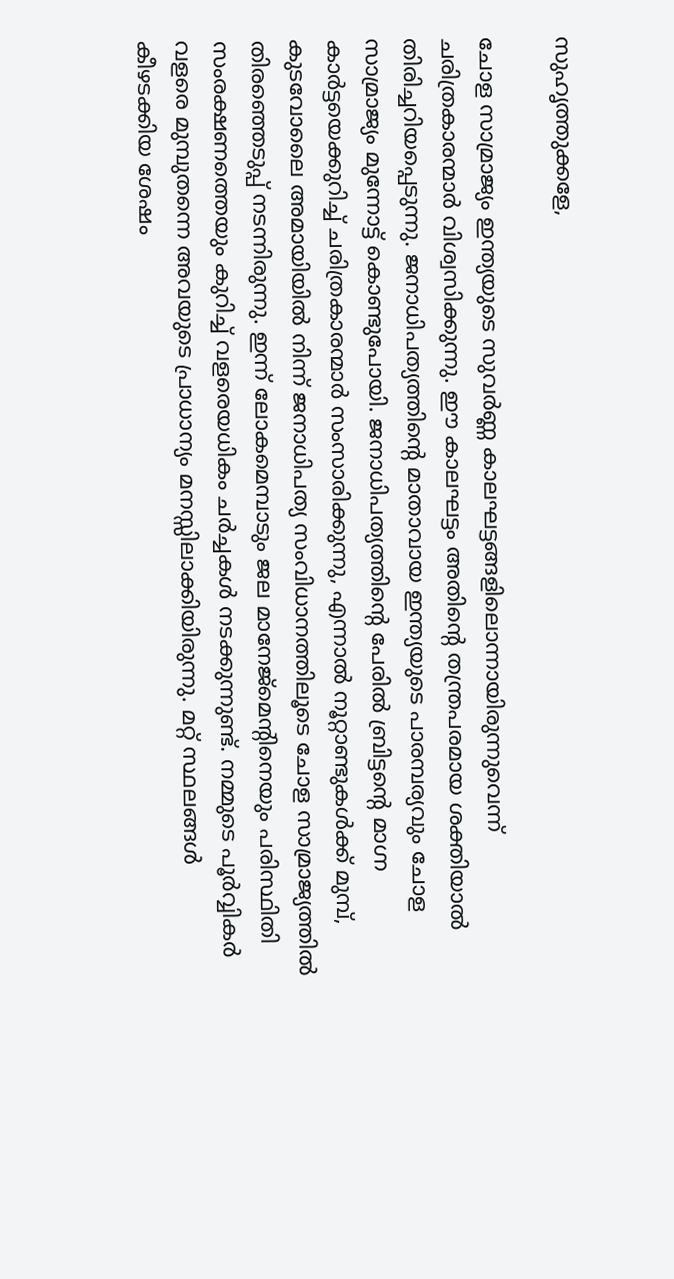സുഹൃത്തുക്കളേ,

ചോള സാമ്രാജ്യം ഇന്ത്യയുടെ സുവർണ്ണ കാലഘട്ടങ്ങളിലൊന്നായിരുന്നുവെന്ന് ചരിത്രകാരന്മാർ വിശ്വസിക്കുന്നു. ഈ കാലഘട്ടം അതിന്റെ തന്ത്രപരമായ ശക്തിയാൽ തിരിച്ചറിയപ്പെടുന്നു. ജനാധിപത്യത്തിന്റെ മാതാവായ ഇന്ത്യയുടെ പാരമ്പര്യവും ചോള സാമ്രാജ്യം മുന്നോട്ട് കൊണ്ടുപോയി. ജനാധിപത്യത്തിന്റെ പേരിൽ ബ്രിട്ടന്റെ മാഗ്ന കാർട്ടയെക്കുറിച്ച് ചരിത്രകാരന്മാർ സംസാരിക്കുന്നു, എന്നാൽ നൂറ്റാണ്ടുകൾക്ക് മുമ്പ്, കുടവോലൈ അമായിയിൽ നിന്ന് ജനാധിപത്യ സംവിധാനത്തിലൂടെ ചോള സാമ്രാജ്യത്തിൽ തിരഞ്ഞെടുപ്പ് നടന്നിരുന്നു. ഇന്ന് ലോകമെമ്പാടും ജല മാനേജ്മെന്റിനെയും പരിസ്ഥിതി സംരക്ഷണത്തെയും കുറിച്ച് വളരെയധികം ചർച്ചകൾ നടക്കുന്നുണ്ട്. നമ്മുടെ പൂർവ്വികർ വളരെ മുമ്പുതന്നെ അവയുടെ പ്രാധാന്യം മനസ്സിലാക്കിയിരുന്നു. മറ്റ് സ്ഥലങ്ങൾ കീഴടക്കിയ ശേഷം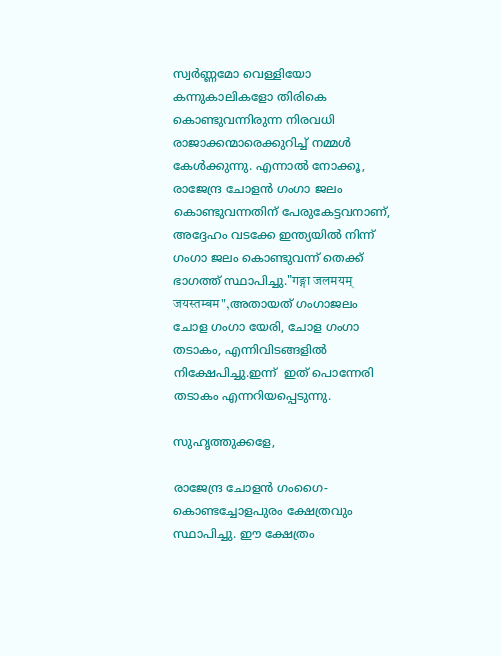സ്വർണ്ണമോ വെള്ളിയോ കന്നുകാലികളോ തിരികെ കൊണ്ടുവന്നിരുന്ന നിരവധി രാജാക്കന്മാരെക്കുറിച്ച് നമ്മൾ കേൾക്കുന്നു. എന്നാൽ നോക്കൂ, രാജേന്ദ്ര ചോളൻ ഗംഗാ ജലം കൊണ്ടുവന്നതിന് പേരുകേട്ടവനാണ്, അദ്ദേഹം വടക്കേ ഇന്ത്യയിൽ നിന്ന് ഗംഗാ ജലം കൊണ്ടുവന്ന് തെക്ക് ഭാഗത്ത് സ്ഥാപിച്ചു."गङ्गा जलमयम् जयस्तम्बम",അതായത് ഗംഗാജലം  ചോള ഗംഗാ യേരി, ചോള ഗംഗാ തടാകം, എന്നിവിടങ്ങളിൽ നിക്ഷേപിച്ചു.ഇന്ന്  ഇത് പൊന്നേരി തടാകം എന്നറിയപ്പെടുന്നു.

സുഹൃത്തുക്കളേ,

രാജേന്ദ്ര ചോളൻ ഗംഗൈ-കൊണ്ടച്ചോളപുരം ക്ഷേത്രവും  സ്ഥാപിച്ചു. ഈ ക്ഷേത്രം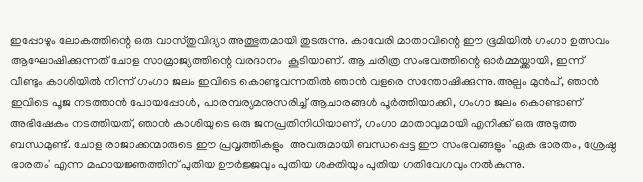ഇപ്പോഴും ലോകത്തിന്റെ ഒരു വാസ്തുവിദ്യാ അത്ഭുതമായി തുടരുന്നു. കാവേരി മാതാവിന്റെ ഈ ഭൂമിയിൽ ഗംഗാ ഉത്സവം ആഘോഷിക്കുന്നത് ചോള സാമ്രാജ്യത്തിന്റെ വരദാനം  കൂടിയാണ്. ആ ചരിത്ര സംഭവത്തിന്റെ ഓർമ്മയ്ക്കായി, ഇന്ന് വീണ്ടും കാശിയിൽ നിന്ന് ഗംഗാ ജലം ഇവിടെ കൊണ്ടുവന്നതിൽ ഞാൻ വളരെ സന്തോഷിക്കുന്നു.അല്പം മുൻപ്, ഞാൻ ഇവിടെ പൂജ നടത്താൻ പോയപ്പോൾ, പാരമ്പര്യമനുസരിച്ച് ആചാരങ്ങൾ പൂർത്തിയാക്കി, ഗംഗാ ജലം കൊണ്ടാണ് അഭിഷേകം നടത്തിയത്, ഞാൻ കാശിയുടെ ഒരു ജനപ്രതിനിധിയാണ്, ഗംഗാ മാതാവുമായി എനിക്ക് ഒരു അടുത്ത ബന്ധമുണ്ട്. ചോള രാജാക്കന്മാരുടെ ഈ പ്രവൃത്തികളും  അവരുമായി ബന്ധപ്പെട്ട ഈ സംഭവങ്ങളും 'ഏക ഭാരതം, ശ്രേഷ്ഠ ഭാരതം' എന്ന മഹായജ്ഞത്തിന് പുതിയ ഊർജ്ജവും പുതിയ ശക്തിയും പുതിയ ഗതിവേഗവും നൽകുന്നു.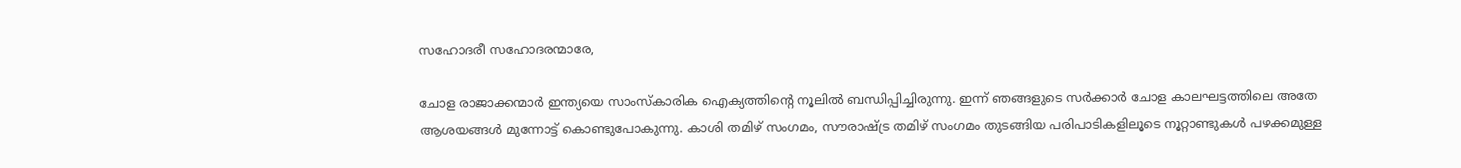സഹോദരീ സഹോദരന്മാരേ,

ചോള രാജാക്കന്മാർ ഇന്ത്യയെ സാംസ്കാരിക ഐക്യത്തിന്റെ നൂലിൽ ബന്ധിപ്പിച്ചിരുന്നു. ഇന്ന് ഞങ്ങളുടെ സർക്കാർ ചോള കാലഘട്ടത്തിലെ അതേ ആശയങ്ങൾ മുന്നോട്ട് കൊണ്ടുപോകുന്നു. കാശി തമിഴ് സംഗമം, സൗരാഷ്ട്ര തമിഴ് സംഗമം തുടങ്ങിയ പരിപാടികളിലൂടെ നൂറ്റാണ്ടുകൾ പഴക്കമുള്ള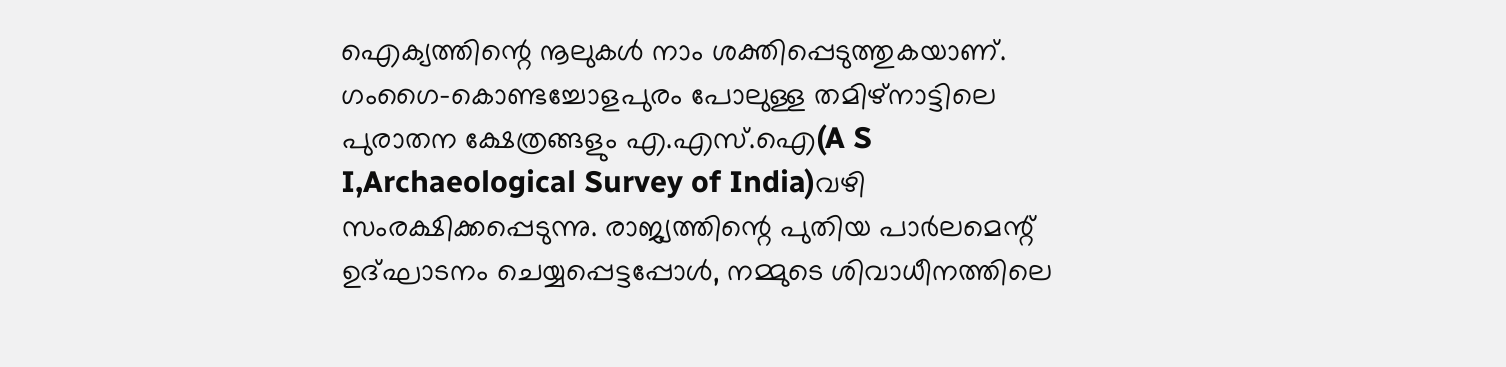ഐക്യത്തിന്റെ നൂലുകൾ നാം ശക്തിപ്പെടുത്തുകയാണ്. ഗംഗൈ-കൊണ്ടച്ചോളപുരം പോലുള്ള തമിഴ്‌നാട്ടിലെ പുരാതന ക്ഷേത്രങ്ങളും എ.എസ്.ഐ(A S I,Archaeological Survey of India)വഴി സംരക്ഷിക്കപ്പെടുന്നു. രാജ്യത്തിന്റെ പുതിയ പാർലമെന്റ് ഉദ്ഘാടനം ചെയ്യപ്പെട്ടപ്പോൾ, നമ്മുടെ ശിവാധീനത്തിലെ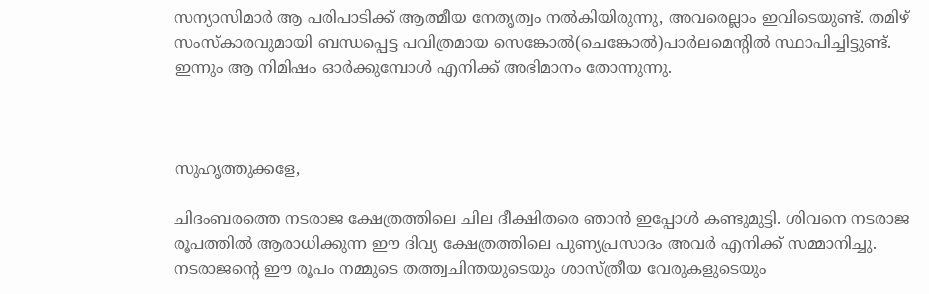സന്യാസിമാർ ആ പരിപാടിക്ക് ആത്മീയ നേതൃത്വം നൽകിയിരുന്നു, അവരെല്ലാം ഇവിടെയുണ്ട്. തമിഴ് സംസ്കാരവുമായി ബന്ധപ്പെട്ട പവിത്രമായ സെങ്കോൽ(ചെങ്കോൽ)പാർലമെന്റിൽ സ്ഥാപിച്ചിട്ടുണ്ട്. ഇന്നും ആ നിമിഷം ഓർക്കുമ്പോൾ എനിക്ക് അഭിമാനം തോന്നുന്നു.



സുഹൃത്തുക്കളേ,

ചിദംബരത്തെ നടരാജ ക്ഷേത്രത്തിലെ ചില ദീക്ഷിതരെ ഞാൻ ഇപ്പോൾ കണ്ടുമുട്ടി. ശിവനെ നടരാജ രൂപത്തിൽ ആരാധിക്കുന്ന ഈ ദിവ്യ ക്ഷേത്രത്തിലെ പുണ്യപ്രസാദം അവർ എനിക്ക് സമ്മാനിച്ചു. നടരാജന്റെ ഈ രൂപം നമ്മുടെ തത്ത്വചിന്തയുടെയും ശാസ്ത്രീയ വേരുകളുടെയും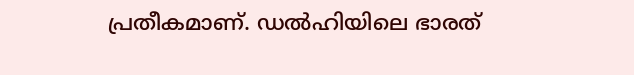പ്രതീകമാണ്. ഡൽഹിയിലെ ഭാരത്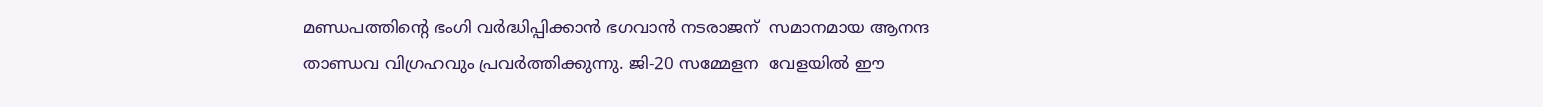മണ്ഡപത്തിന്റെ ഭംഗി വർദ്ധിപ്പിക്കാൻ ഭഗവാൻ നടരാജന്  സമാനമായ ആനന്ദ താണ്ഡവ വിഗ്രഹവും പ്രവർത്തിക്കുന്നു. ജി-20 സമ്മേളന  വേളയിൽ ഈ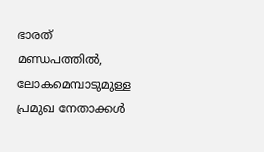ഭാരത് മണ്ഡപത്തിൽ, ലോകമെമ്പാടുമുള്ള പ്രമുഖ നേതാക്കൾ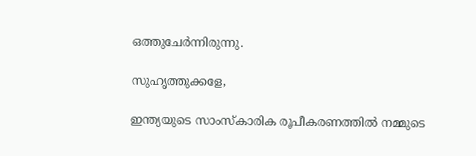ഒത്തുചേർന്നിരുന്നു.

സുഹൃത്തുക്കളേ,

ഇന്ത്യയുടെ സാംസ്കാരിക രൂപീകരണത്തിൽ നമ്മുടെ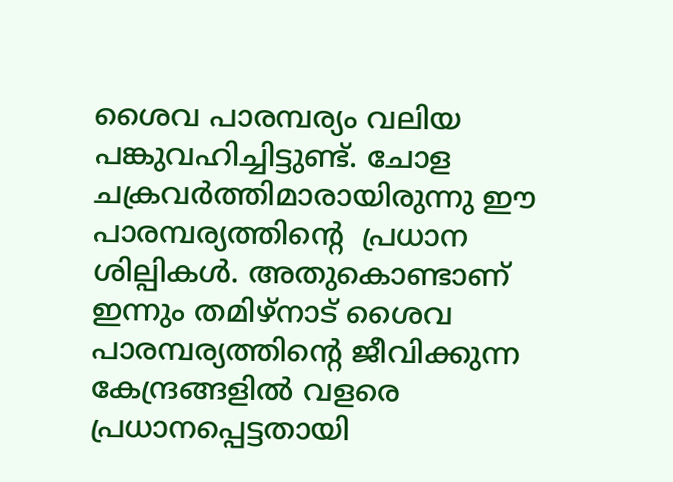ശൈവ പാരമ്പര്യം വലിയ പങ്കുവഹിച്ചിട്ടുണ്ട്. ചോള ചക്രവർത്തിമാരായിരുന്നു ഈ പാരമ്പര്യത്തിൻ്റെ  പ്രധാന ശില്പികൾ. അതുകൊണ്ടാണ് ഇന്നും തമിഴ്‌നാട് ശൈവ പാരമ്പര്യത്തിന്റെ ജീവിക്കുന്ന കേന്ദ്രങ്ങളിൽ വളരെ പ്രധാനപ്പെട്ടതായി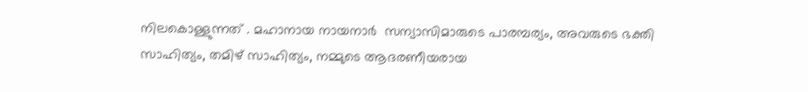നിലകൊള്ളുന്നത് . മഹാനായ നായനാർ  സന്യാസിമാരുടെ പാരമ്പര്യം, അവരുടെ ഭക്തി സാഹിത്യം, തമിഴ് സാഹിത്യം, നമ്മുടെ ആദരണീയരായ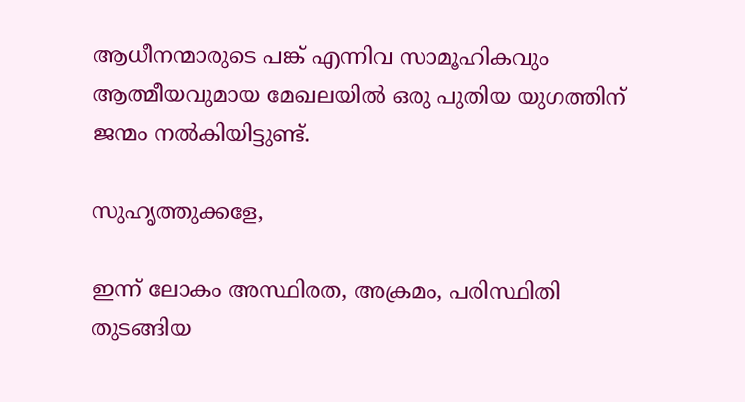ആധീനന്മാരുടെ പങ്ക് എന്നിവ സാമൂഹികവും ആത്മീയവുമായ മേഖലയിൽ ഒരു പുതിയ യുഗത്തിന് ജന്മം നൽകിയിട്ടുണ്ട്.

സുഹൃത്തുക്കളേ,

ഇന്ന് ലോകം അസ്ഥിരത, അക്രമം, പരിസ്ഥിതി തുടങ്ങിയ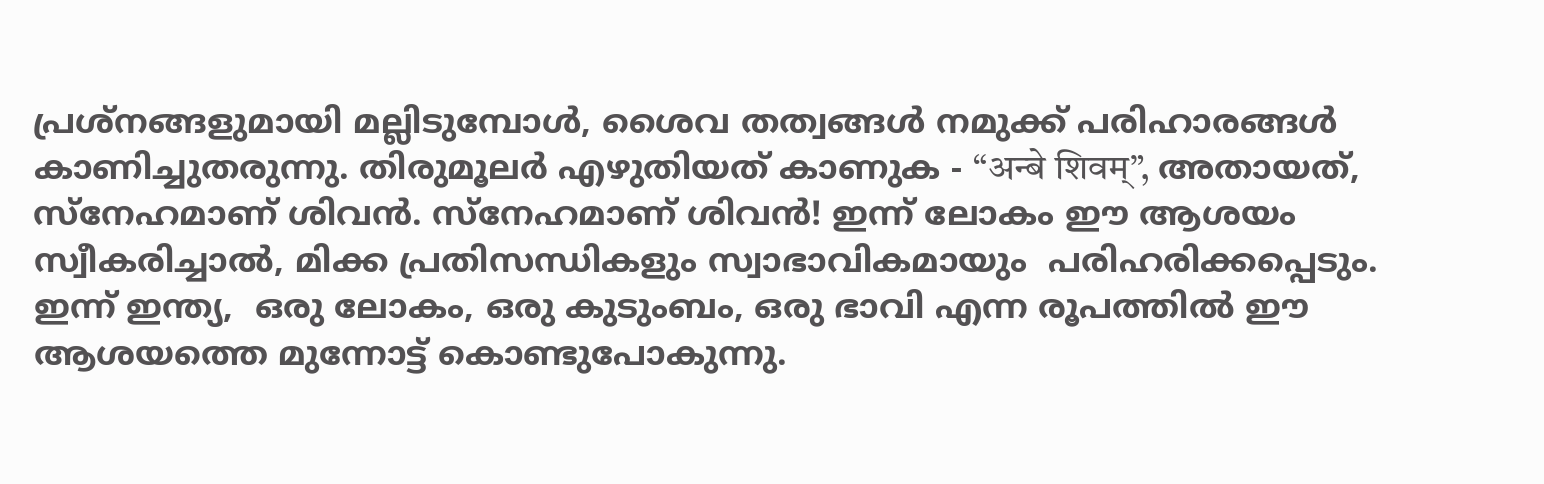പ്രശ്നങ്ങളുമായി മല്ലിടുമ്പോൾ, ശൈവ തത്വങ്ങൾ നമുക്ക് പരിഹാരങ്ങൾ കാണിച്ചുതരുന്നു. തിരുമൂലർ എഴുതിയത് കാണുക - “अन्बे शिवम्”, അതായത്, സ്നേഹമാണ് ശിവൻ. സ്നേഹമാണ് ശിവൻ! ഇന്ന് ലോകം ഈ ആശയം സ്വീകരിച്ചാൽ, മിക്ക പ്രതിസന്ധികളും സ്വാഭാവികമായും  പരിഹരിക്കപ്പെടും. ഇന്ന് ഇന്ത്യ,  ഒരു ലോകം, ഒരു കുടുംബം, ഒരു ഭാവി എന്ന രൂപത്തിൽ ഈ ആശയത്തെ മുന്നോട്ട് കൊണ്ടുപോകുന്നു.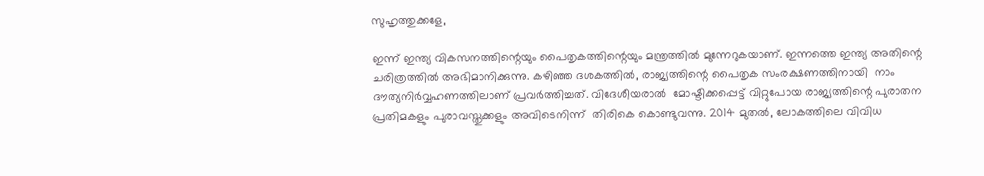സുഹൃത്തുക്കളേ,

ഇന്ന് ഇന്ത്യ വികസനത്തിന്റെയും പൈതൃകത്തിന്റെയും മന്ത്രത്തിൽ മുന്നേറുകയാണ്. ഇന്നത്തെ ഇന്ത്യ അതിന്റെ ചരിത്രത്തിൽ അഭിമാനിക്കുന്നു. കഴിഞ്ഞ ദശകത്തിൽ, രാജ്യത്തിന്റെ പൈതൃക സംരക്ഷണത്തിനായി  നാം  ദൗത്യനിർവ്വഹണത്തിലാണ് പ്രവർത്തിച്ചത്. വിദേശീയരാൽ  മോഷ്ടിക്കപ്പെട്ട് വിറ്റുപോയ രാജ്യത്തിന്റെ പുരാതന പ്രതിമകളും പുരാവസ്തുക്കളും അവിടെനിന്ന്  തിരികെ കൊണ്ടുവന്നു. 2014 മുതൽ, ലോകത്തിലെ വിവിധ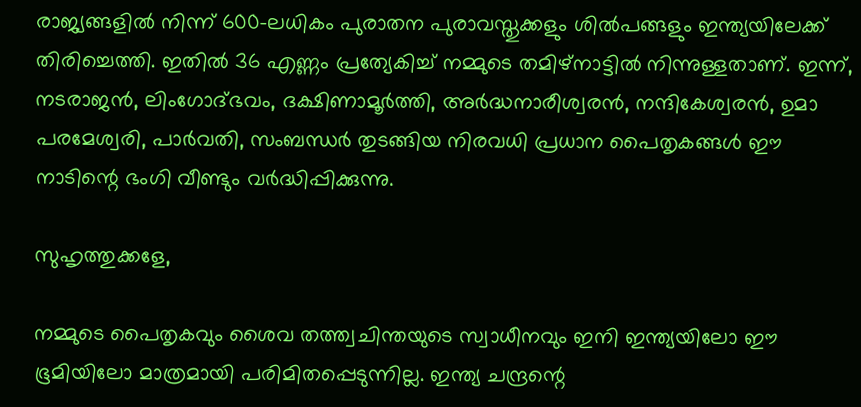രാജ്യങ്ങളിൽ നിന്ന് 600-ലധികം പുരാതന പുരാവസ്തുക്കളും ശിൽപങ്ങളും ഇന്ത്യയിലേക്ക് തിരിച്ചെത്തി. ഇതിൽ 36 എണ്ണം പ്രത്യേകിച്ച് നമ്മുടെ തമിഴ്‌നാട്ടിൽ നിന്നുള്ളതാണ്. ഇന്ന്, നടരാജൻ, ലിംഗോദ്ഭവം, ദക്ഷിണാമൂർത്തി, അർദ്ധനാരീശ്വരൻ, നന്ദികേശ്വരൻ, ഉമാ പരമേശ്വരി, പാർവതി, സംബന്ധർ തുടങ്ങിയ നിരവധി പ്രധാന പൈതൃകങ്ങൾ ഈ നാടിന്റെ ഭംഗി വീണ്ടും വർദ്ധിപ്പിക്കുന്നു.

സുഹൃത്തുക്കളേ,

നമ്മുടെ പൈതൃകവും ശൈവ തത്ത്വചിന്തയുടെ സ്വാധീനവും ഇനി ഇന്ത്യയിലോ ഈ ഭൂമിയിലോ മാത്രമായി പരിമിതപ്പെടുന്നില്ല. ഇന്ത്യ ചന്ദ്രന്റെ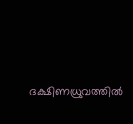ദക്ഷിണധ്രുവത്തിൽ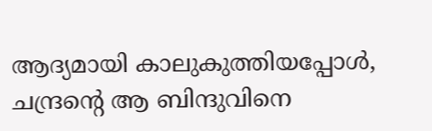ആദ്യമായി കാലുകുത്തിയപ്പോൾ, ചന്ദ്രന്റെ ആ ബിന്ദുവിനെ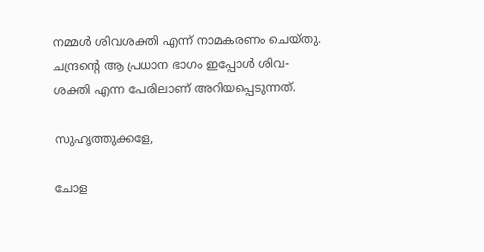നമ്മൾ ശിവശക്തി എന്ന് നാമകരണം ചെയ്തു. ചന്ദ്രന്റെ ആ പ്രധാന ഭാഗം ഇപ്പോൾ ശിവ-ശക്തി എന്ന പേരിലാണ് അറിയപ്പെടുന്നത്.

സുഹൃത്തുക്കളേ,

ചോള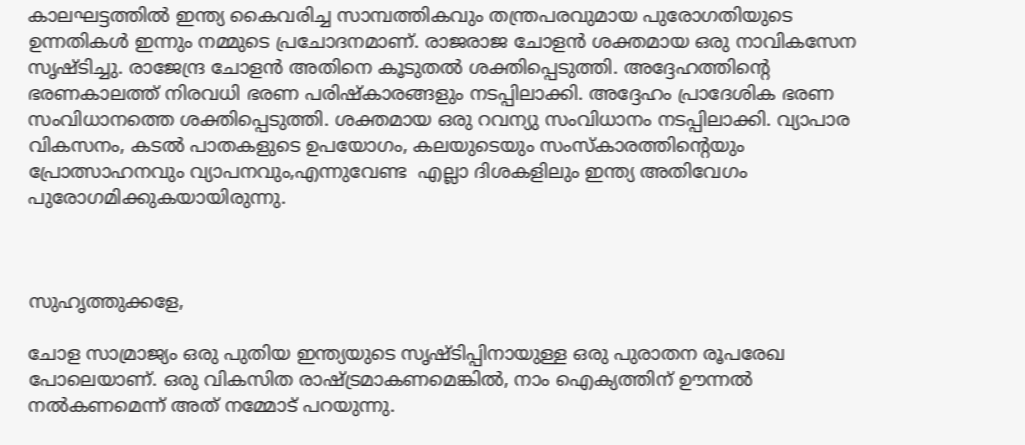കാലഘട്ടത്തിൽ ഇന്ത്യ കൈവരിച്ച സാമ്പത്തികവും തന്ത്രപരവുമായ പുരോഗതിയുടെ ഉന്നതികൾ ഇന്നും നമ്മുടെ പ്രചോദനമാണ്. രാജരാജ ചോളൻ ശക്തമായ ഒരു നാവികസേന സൃഷ്ടിച്ചു. രാജേന്ദ്ര ചോളൻ അതിനെ കൂടുതൽ ശക്തിപ്പെടുത്തി. അദ്ദേഹത്തിന്റെ ഭരണകാലത്ത് നിരവധി ഭരണ പരിഷ്കാരങ്ങളും നടപ്പിലാക്കി. അദ്ദേഹം പ്രാദേശിക ഭരണ സംവിധാനത്തെ ശക്തിപ്പെടുത്തി. ശക്തമായ ഒരു റവന്യു സംവിധാനം നടപ്പിലാക്കി. വ്യാപാര വികസനം, കടൽ പാതകളുടെ ഉപയോഗം, കലയുടെയും സംസ്കാരത്തിന്റെയും പ്രോത്സാഹനവും വ്യാപനവും,എന്നുവേണ്ട  എല്ലാ ദിശകളിലും ഇന്ത്യ അതിവേഗം പുരോഗമിക്കുകയായിരുന്നു.



സുഹൃത്തുക്കളേ,

ചോള സാമ്രാജ്യം ഒരു പുതിയ ഇന്ത്യയുടെ സൃഷ്ടിപ്പിനായുള്ള ഒരു പുരാതന രൂപരേഖ പോലെയാണ്. ഒരു വികസിത രാഷ്ട്രമാകണമെങ്കിൽ, നാം ഐക്യത്തിന് ഊന്നൽ നൽകണമെന്ന് അത് നമ്മോട് പറയുന്നു.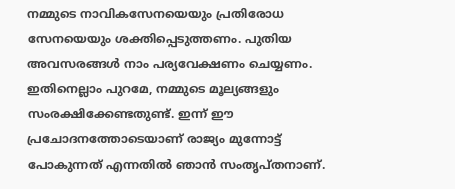നമ്മുടെ നാവികസേനയെയും പ്രതിരോധ സേനയെയും ശക്തിപ്പെടുത്തണം. പുതിയ അവസരങ്ങൾ നാം പര്യവേക്ഷണം ചെയ്യണം. ഇതിനെല്ലാം പുറമേ, നമ്മുടെ മൂല്യങ്ങളും സംരക്ഷിക്കേണ്ടതുണ്ട്. ഇന്ന് ഈ പ്രചോദനത്തോടെയാണ് രാജ്യം മുന്നോട്ട് പോകുന്നത് എന്നതിൽ ഞാൻ സംതൃപ്തനാണ്.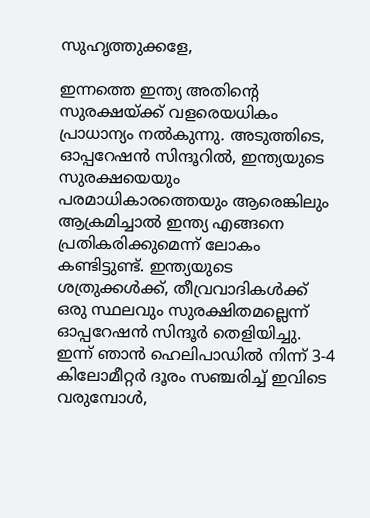സുഹൃത്തുക്കളേ,

ഇന്നത്തെ ഇന്ത്യ അതിന്റെ സുരക്ഷയ്ക്ക് വളരെയധികം പ്രാധാന്യം നൽകുന്നു. അടുത്തിടെ, ഓപ്പറേഷൻ സിന്ദൂറിൽ, ഇന്ത്യയുടെ സുരക്ഷയെയും പരമാധികാരത്തെയും ആരെങ്കിലും ആക്രമിച്ചാൽ ഇന്ത്യ എങ്ങനെ പ്രതികരിക്കുമെന്ന് ലോകം കണ്ടിട്ടുണ്ട്. ഇന്ത്യയുടെ ശത്രുക്കൾക്ക്, തീവ്രവാദികൾക്ക് ഒരു സ്ഥലവും സുരക്ഷിതമല്ലെന്ന് ഓപ്പറേഷൻ സിന്ദൂർ തെളിയിച്ചു. ഇന്ന് ഞാൻ ഹെലിപാഡിൽ നിന്ന് 3-4 കിലോമീറ്റർ ദൂരം സഞ്ചരിച്ച് ഇവിടെ വരുമ്പോൾ,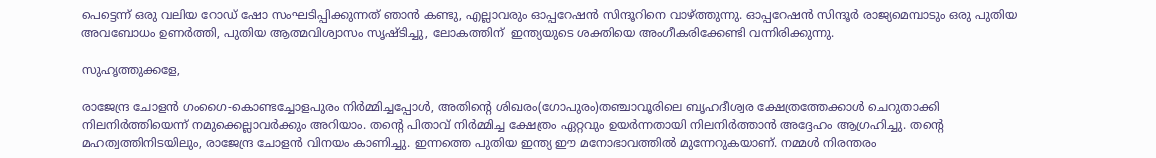പെട്ടെന്ന് ഒരു വലിയ റോഡ് ഷോ സംഘടിപ്പിക്കുന്നത് ഞാൻ കണ്ടു, എല്ലാവരും ഓപ്പറേഷൻ സിന്ദൂറിനെ വാഴ്ത്തുന്നു. ഓപ്പറേഷൻ സിന്ദൂർ രാജ്യമെമ്പാടും ഒരു പുതിയ അവബോധം ഉണർത്തി, പുതിയ ആത്മവിശ്വാസം സൃഷ്ടിച്ചു, ലോകത്തിന്  ഇന്ത്യയുടെ ശക്തിയെ അംഗീകരിക്കേണ്ടി വന്നിരിക്കുന്നു.

സുഹൃത്തുക്കളേ,

രാജേന്ദ്ര ചോളൻ ഗംഗൈ-കൊണ്ടച്ചോളപുരം നിർമ്മിച്ചപ്പോൾ, അതിന്റെ ശിഖരം(ഗോപുരം)തഞ്ചാവൂരിലെ ബൃഹദീശ്വര ക്ഷേത്രത്തേക്കാൾ ചെറുതാക്കി നിലനിർത്തിയെന്ന് നമുക്കെല്ലാവർക്കും അറിയാം. തന്റെ പിതാവ് നിർമ്മിച്ച ക്ഷേത്രം ഏറ്റവും ഉയർന്നതായി നിലനിർത്താൻ അദ്ദേഹം ആഗ്രഹിച്ചു. തന്റെ മഹത്വത്തിനിടയിലും, രാജേന്ദ്ര ചോളൻ വിനയം കാണിച്ചു. ഇന്നത്തെ പുതിയ ഇന്ത്യ ഈ മനോഭാവത്തിൽ മുന്നേറുകയാണ്. നമ്മൾ നിരന്തരം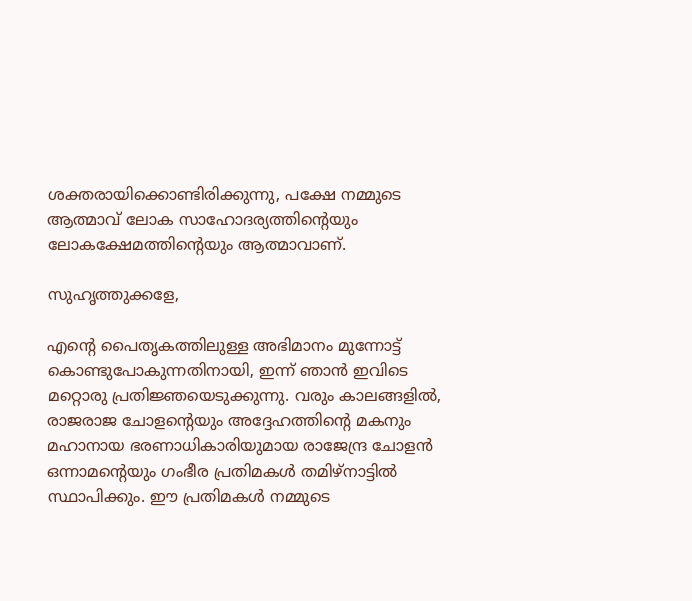ശക്തരായിക്കൊണ്ടിരിക്കുന്നു, പക്ഷേ നമ്മുടെ ആത്മാവ് ലോക സാഹോദര്യത്തിന്റെയും ലോകക്ഷേമത്തിന്റെയും ആത്മാവാണ്.

സുഹൃത്തുക്കളേ,

എന്റെ പൈതൃകത്തിലുള്ള അഭിമാനം മുന്നോട്ട് കൊണ്ടുപോകുന്നതിനായി, ഇന്ന് ഞാൻ ഇവിടെ മറ്റൊരു പ്രതിജ്ഞയെടുക്കുന്നു. വരും കാലങ്ങളിൽ, രാജരാജ ചോളന്റെയും അദ്ദേഹത്തിന്റെ മകനും മഹാനായ ഭരണാധികാരിയുമായ രാജേന്ദ്ര ചോളൻ ഒന്നാമന്റെയും ഗംഭീര പ്രതിമകൾ തമിഴ്നാട്ടിൽ സ്ഥാപിക്കും. ഈ പ്രതിമകൾ നമ്മുടെ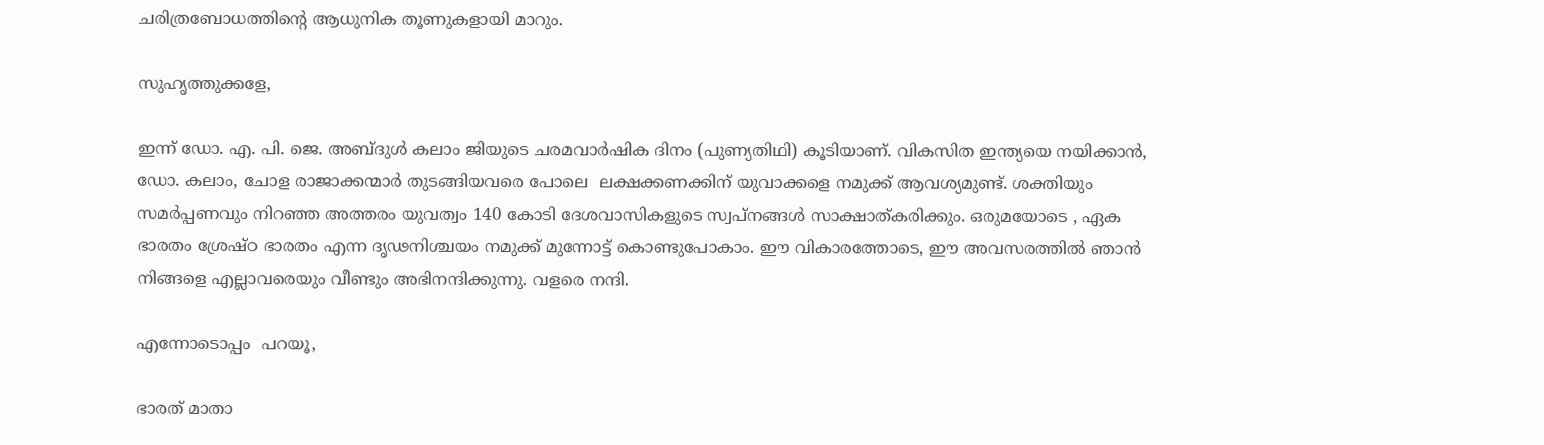ചരിത്രബോധത്തിന്റെ ആധുനിക തൂണുകളായി മാറും.

സുഹൃത്തുക്കളേ,

ഇന്ന് ഡോ. എ. പി. ജെ. അബ്ദുൾ കലാം ജിയുടെ ചരമവാർഷിക ദിനം (പുണ്യതിഥി) കൂടിയാണ്. വികസിത ഇന്ത്യയെ നയിക്കാൻ, ഡോ. കലാം, ചോള രാജാക്കന്മാർ തുടങ്ങിയവരെ പോലെ  ലക്ഷക്കണക്കിന് യുവാക്കളെ നമുക്ക് ആവശ്യമുണ്ട്. ശക്തിയും സമർപ്പണവും നിറഞ്ഞ അത്തരം യുവത്വം 140 കോടി ദേശവാസികളുടെ സ്വപ്നങ്ങൾ സാക്ഷാത്കരിക്കും. ഒരുമയോടെ , ഏക  ഭാരതം ശ്രേഷ്ഠ ഭാരതം എന്ന ദൃഢനിശ്ചയം നമുക്ക് മുന്നോട്ട് കൊണ്ടുപോകാം. ഈ വികാരത്തോടെ, ഈ അവസരത്തിൽ ഞാൻ നിങ്ങളെ എല്ലാവരെയും വീണ്ടും അഭിനന്ദിക്കുന്നു. വളരെ നന്ദി.

എന്നോടൊപ്പം  പറയൂ,

ഭാരത് മാതാ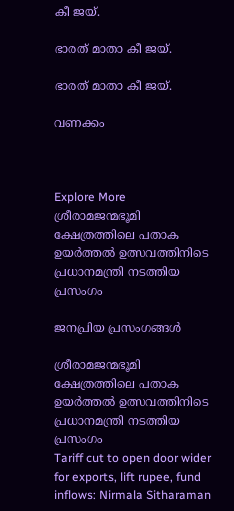കീ ജയ്.

ഭാരത് മാതാ കീ ജയ്.

ഭാരത് മാതാ കീ ജയ്.

വണക്കം



Explore More
ശ്രീരാമജന്മഭൂമി ക്ഷേത്രത്തിലെ പതാക ഉയർത്തൽ ഉത്സവത്തിനിടെ പ്രധാനമന്ത്രി നടത്തിയ പ്രസംഗം

ജനപ്രിയ പ്രസംഗങ്ങൾ

ശ്രീരാമജന്മഭൂമി ക്ഷേത്രത്തിലെ പതാക ഉയർത്തൽ ഉത്സവത്തിനിടെ പ്രധാനമന്ത്രി നടത്തിയ പ്രസംഗം
Tariff cut to open door wider for exports, lift rupee, fund inflows: Nirmala Sitharaman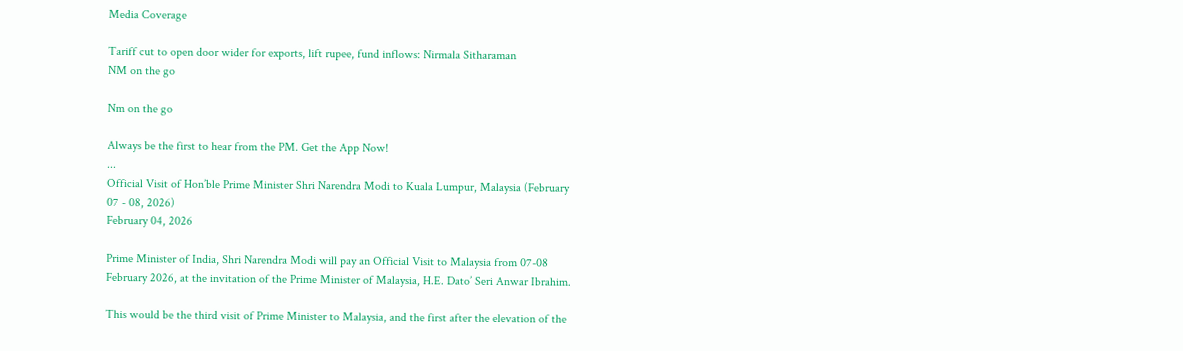Media Coverage

Tariff cut to open door wider for exports, lift rupee, fund inflows: Nirmala Sitharaman
NM on the go

Nm on the go

Always be the first to hear from the PM. Get the App Now!
...
Official Visit of Hon’ble Prime Minister Shri Narendra Modi to Kuala Lumpur, Malaysia (February 07 - 08, 2026)
February 04, 2026

Prime Minister of India, Shri Narendra Modi will pay an Official Visit to Malaysia from 07-08 February 2026, at the invitation of the Prime Minister of Malaysia, H.E. Dato’ Seri Anwar Ibrahim.

This would be the third visit of Prime Minister to Malaysia, and the first after the elevation of the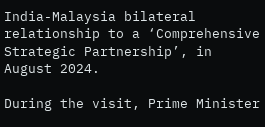India-Malaysia bilateral relationship to a ‘Comprehensive Strategic Partnership’, in August 2024.

During the visit, Prime Minister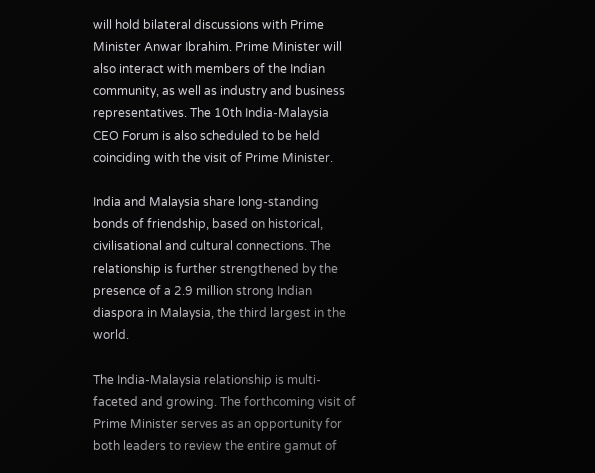will hold bilateral discussions with Prime Minister Anwar Ibrahim. Prime Minister will also interact with members of the Indian community, as well as industry and business representatives. The 10th India-Malaysia CEO Forum is also scheduled to be held coinciding with the visit of Prime Minister.

India and Malaysia share long-standing bonds of friendship, based on historical, civilisational and cultural connections. The relationship is further strengthened by the presence of a 2.9 million strong Indian diaspora in Malaysia, the third largest in the world.

The India-Malaysia relationship is multi-faceted and growing. The forthcoming visit of Prime Minister serves as an opportunity for both leaders to review the entire gamut of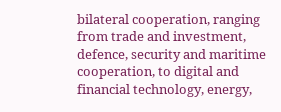bilateral cooperation, ranging from trade and investment, defence, security and maritime cooperation, to digital and financial technology, energy,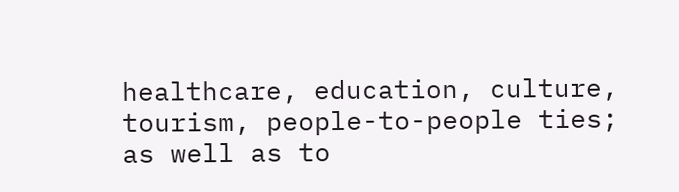healthcare, education, culture, tourism, people-to-people ties; as well as to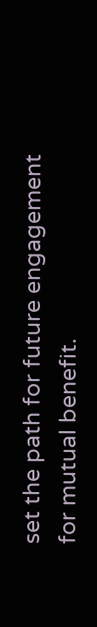set the path for future engagement for mutual benefit.